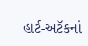હાર્ટ-અટૅકનાં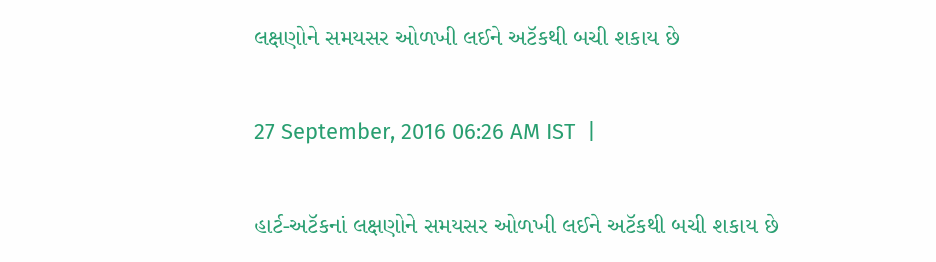લક્ષણોને સમયસર ઓળખી લઈને અટૅકથી બચી શકાય છે

27 September, 2016 06:26 AM IST  |

હાર્ટ-અટૅકનાં લક્ષણોને સમયસર ઓળખી લઈને અટૅકથી બચી શકાય છે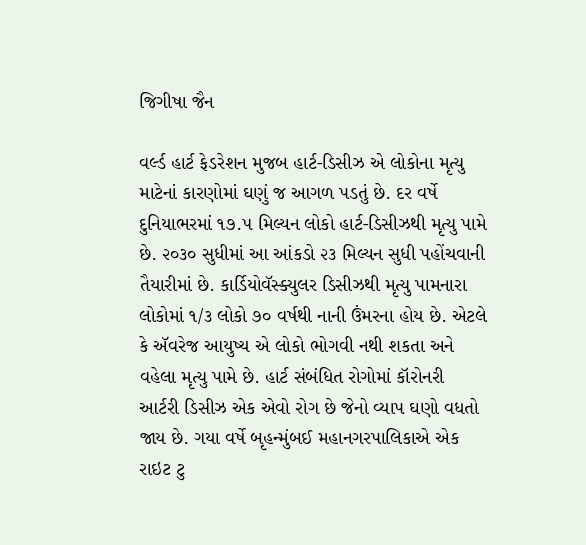જિગીષા જૈન

વર્લ્ડ હાર્ટ ફેડરેશન મુજબ હાર્ટ-ડિસીઝ એ લોકોના મૃત્યુ માટેનાં કારણોમાં ઘણું જ આગળ પડતું છે. દર વર્ષે દુનિયાભરમાં ૧૭.૫ મિલ્યન લોકો હાર્ટ-ડિસીઝથી મૃત્યુ પામે છે. ૨૦૩૦ સુધીમાં આ આંકડો ૨૩ મિલ્યન સુધી પહોંચવાની તૈયારીમાં છે. કાર્ડિયોવૅસ્ક્યુલર ડિસીઝથી મૃત્યુ પામનારા લોકોમાં ૧/૩ લોકો ૭૦ વર્ષથી નાની ઉંમરના હોય છે. એટલે કે ઍવરેજ આયુષ્ય એ લોકો ભોગવી નથી શકતા અને વહેલા મૃત્યુ પામે છે. હાર્ટ સંબંધિત રોગોમાં કૉરોનરી આર્ટરી ડિસીઝ એક એવો રોગ છે જેનો વ્યાપ ઘણો વધતો જાય છે. ગયા વર્ષે બૃહન્મુંબઈ મહાનગરપાલિકાએ એક રાઇટ ટુ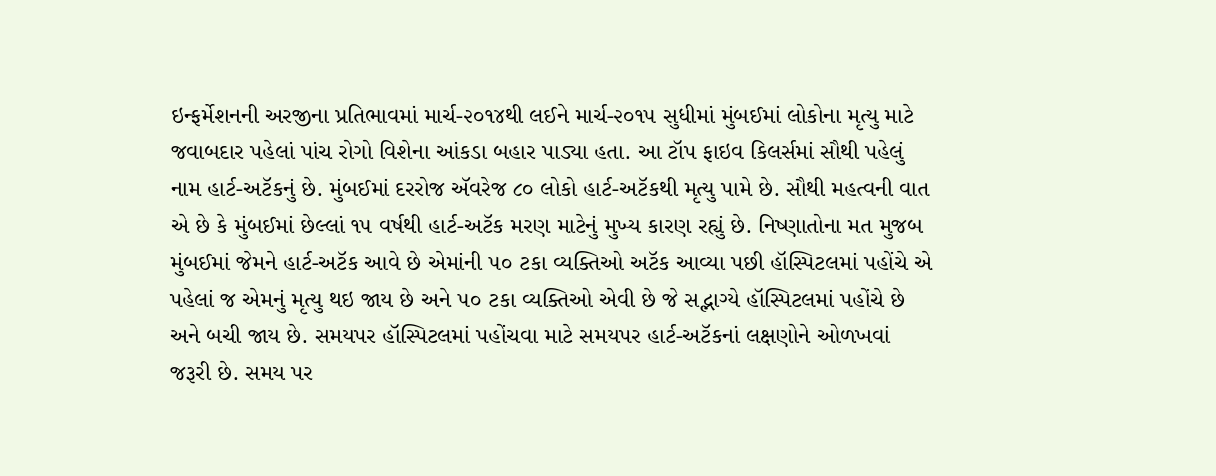ઇન્ફર્મેશનની અરજીના પ્રતિભાવમાં માર્ચ-૨૦૧૪થી લઈને માર્ચ-૨૦૧૫ સુધીમાં મુંબઈમાં લોકોના મૃત્યુ માટે જવાબદાર પહેલાં પાંચ રોગો વિશેના આંકડા બહાર પાડ્યા હતા. આ ટૉપ ફાઇવ કિલર્સમાં સૌથી પહેલું નામ હાર્ટ-અટૅકનું છે. મુંબઈમાં દરરોજ ઍવરેજ ૮૦ લોકો હાર્ટ-અટૅકથી મૃત્યુ પામે છે. સૌથી મહત્વની વાત એ છે કે મુંબઈમાં છેલ્લાં ૧૫ વર્ષથી હાર્ટ-અટૅક મરણ માટેનું મુખ્ય કારણ રહ્યું છે. નિષ્ણાતોના મત મુજબ મુંબઈમાં જેમને હાર્ટ-અટૅક આવે છે એમાંની ૫૦ ટકા વ્યક્તિઓ અટૅક આવ્યા પછી હૉસ્પિટલમાં પહોંચે એ પહેલાં જ એમનું મૃત્યુ થઇ જાય છે અને ૫૦ ટકા વ્યક્તિઓ એવી છે જે સદ્ભાગ્યે હૉસ્પિટલમાં પહોંચે છે અને બચી જાય છે. સમયપર હૉસ્પિટલમાં પહોંચવા માટે સમયપર હાર્ટ-અટૅકનાં લક્ષણોને ઓળખવાં જરૂરી છે. સમય પર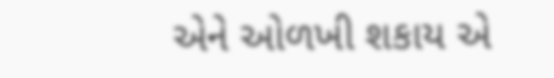એને ઓળખી શકાય એ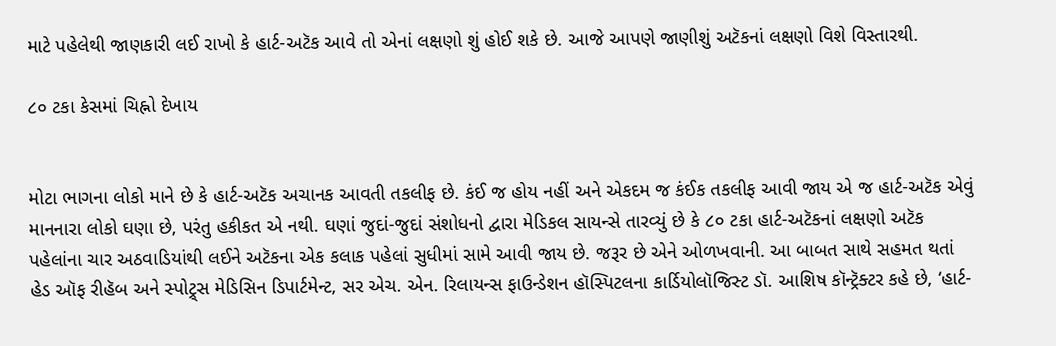માટે પહેલેથી જાણકારી લઈ રાખો કે હાર્ટ-અટૅક આવે તો એનાં લક્ષણો શું હોઈ શકે છે. આજે આપણે જાણીશું અટૅકનાં લક્ષણો વિશે વિસ્તારથી.

૮૦ ટકા કેસમાં ચિહ્નો દેખાય


મોટા ભાગના લોકો માને છે કે હાર્ટ-અટૅક અચાનક આવતી તકલીફ છે. કંઈ જ હોય નહીં અને એકદમ જ કંઈક તકલીફ આવી જાય એ જ હાર્ટ-અટૅક એવું માનનારા લોકો ઘણા છે, પરંતુ હકીકત એ નથી. ઘણાં જુદાં-જુદાં સંશોધનો દ્વારા મેડિકલ સાયન્સે તારવ્યું છે કે ૮૦ ટકા હાર્ટ-અટૅકનાં લક્ષણો અટૅક પહેલાંના ચાર અઠવાડિયાંથી લઈને અટૅકના એક કલાક પહેલાં સુધીમાં સામે આવી જાય છે. જરૂર છે એને ઓળખવાની. આ બાબત સાથે સહમત થતાં હેડ ઑફ રીહૅબ અને સ્પોટ્ર્સ મેડિસિન ડિપાર્ટમેન્ટ, સર એચ. એન. રિલાયન્સ ફાઉન્ડેશન હૉસ્પિટલના કાર્ડિયોલૉજિસ્ટ ડૉ. આશિષ કૉન્ટ્રૅક્ટર કહે છે, ‘હાર્ટ-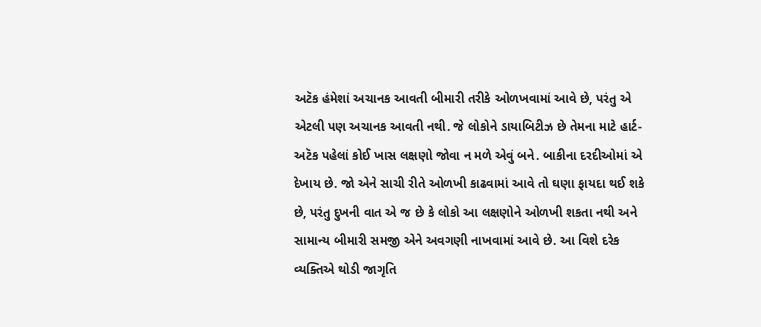અટૅક હંમેશાં અચાનક આવતી બીમારી તરીકે ઓળખવામાં આવે છે, પરંતુ એ એટલી પણ અચાનક આવતી નથી. જે લોકોને ડાયાબિટીઝ છે તેમના માટે હાર્ટ-અટૅક પહેલાં કોઈ ખાસ લક્ષણો જોવા ન મળે એવું બને. બાકીના દરદીઓમાં એ દેખાય છે. જો એને સાચી રીતે ઓળખી કાઢવામાં આવે તો ઘણા ફાયદા થઈ શકે છે, પરંતુ દુખની વાત એ જ છે કે લોકો આ લક્ષણોને ઓળખી શકતા નથી અને સામાન્ય બીમારી સમજી એને અવગણી નાખવામાં આવે છે. આ વિશે દરેક વ્યક્તિએ થોડી જાગૃતિ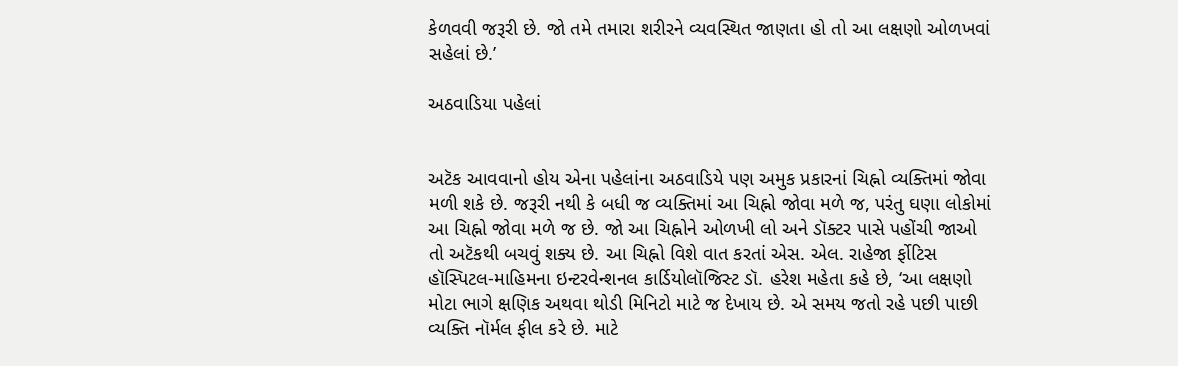કેળવવી જરૂરી છે. જો તમે તમારા શરીરને વ્યવસ્થિત જાણતા હો તો આ લક્ષણો ઓળખવાં સહેલાં છે.’

અઠવાડિયા પહેલાં


અટૅક આવવાનો હોય એના પહેલાંના અઠવાડિયે પણ અમુક પ્રકારનાં ચિહ્નો વ્યક્તિમાં જોવા મળી શકે છે. જરૂરી નથી કે બધી જ વ્યક્તિમાં આ ચિહ્નો જોવા મળે જ, પરંતુ ઘણા લોકોમાં આ ચિહ્નો જોવા મળે જ છે. જો આ ચિહ્નોને ઓળખી લો અને ડૉક્ટર પાસે પહોંચી જાઓ તો અટૅકથી બચવું શક્ય છે. આ ચિહ્નો વિશે વાત કરતાં એસ. એલ. રાહેજા ર્ફોટિસ હૉસ્પિટલ-માહિમના ઇન્ટરવેન્શનલ કાર્ડિયોલૉજિસ્ટ ડૉ. હરેશ મહેતા કહે છે, ‘આ લક્ષણો મોટા ભાગે ક્ષણિક અથવા થોડી મિનિટો માટે જ દેખાય છે. એ સમય જતો રહે પછી પાછી વ્યક્તિ નૉર્મલ ફીલ કરે છે. માટે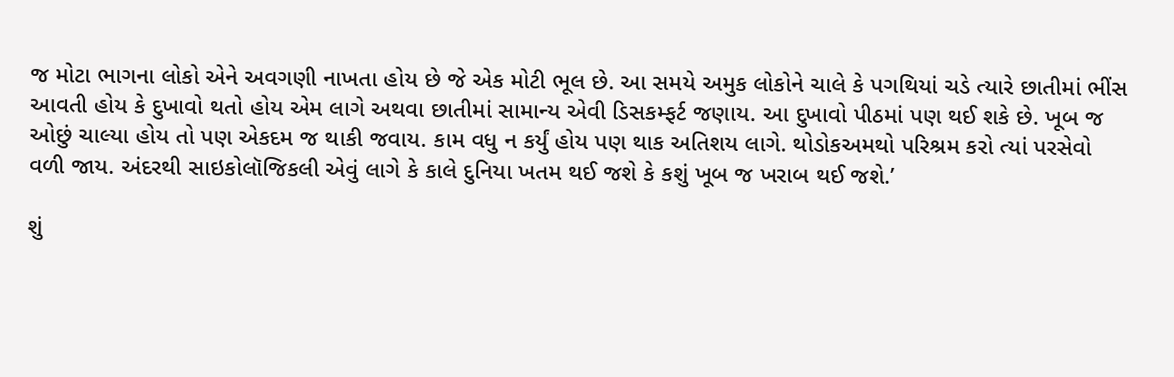જ મોટા ભાગના લોકો એને અવગણી નાખતા હોય છે જે એક મોટી ભૂલ છે. આ સમયે અમુક લોકોને ચાલે કે પગથિયાં ચડે ત્યારે છાતીમાં ભીંસ આવતી હોય કે દુખાવો થતો હોય એમ લાગે અથવા છાતીમાં સામાન્ય એવી ડિસકમ્ફર્ટ જણાય. આ દુખાવો પીઠમાં પણ થઈ શકે છે. ખૂબ જ ઓછું ચાલ્યા હોય તો પણ એકદમ જ થાકી જવાય. કામ વધુ ન કર્યું હોય પણ થાક અતિશય લાગે. થોડોકઅમથો પરિશ્રમ કરો ત્યાં પરસેવો વળી જાય. અંદરથી સાઇકોલૉજિકલી એવું લાગે કે કાલે દુનિયા ખતમ થઈ જશે કે કશું ખૂબ જ ખરાબ થઈ જશે.’

શું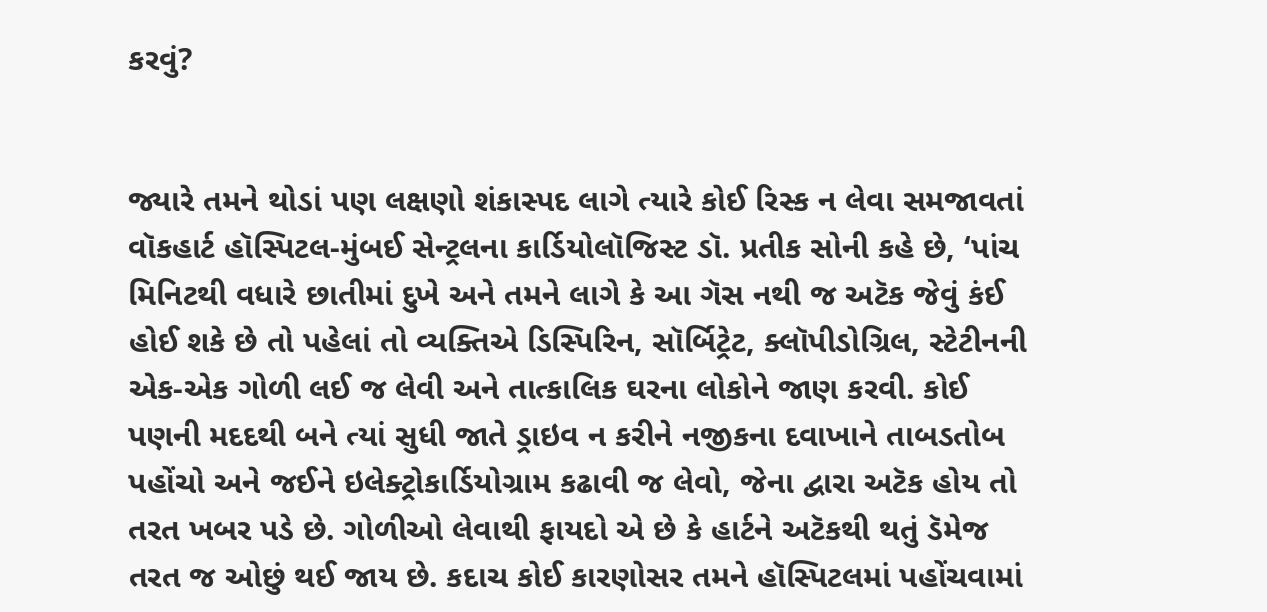કરવું?


જ્યારે તમને થોડાં પણ લક્ષણો શંકાસ્પદ લાગે ત્યારે કોઈ રિસ્ક ન લેવા સમજાવતાં વૉકહાર્ટ હૉસ્પિટલ-મુંબઈ સેન્ટ્રલના કાર્ડિયોલૉજિસ્ટ ડૉ. પ્રતીક સોની કહે છે, ‘પાંચ મિનિટથી વધારે છાતીમાં દુખે અને તમને લાગે કે આ ગૅસ નથી જ અટૅક જેવું કંઈ હોઈ શકે છે તો પહેલાં તો વ્યક્તિએ ડિસ્પિરિન, સૉર્બિટ્રેટ, ક્લૉપીડોગ્રિલ, સ્ટેટીનની એક-એક ગોળી લઈ જ લેવી અને તાત્કાલિક ઘરના લોકોને જાણ કરવી. કોઈ પણની મદદથી બને ત્યાં સુધી જાતે ડ્રાઇવ ન કરીને નજીકના દવાખાને તાબડતોબ પહોંચો અને જઈને ઇલેક્ટ્રોકાર્ડિયોગ્રામ કઢાવી જ લેવો, જેના દ્વારા અટૅક હોય તો તરત ખબર પડે છે. ગોળીઓ લેવાથી ફાયદો એ છે કે હાર્ટને અટૅકથી થતું ડૅમેજ તરત જ ઓછું થઈ જાય છે. કદાચ કોઈ કારણોસર તમને હૉસ્પિટલમાં પહોંચવામાં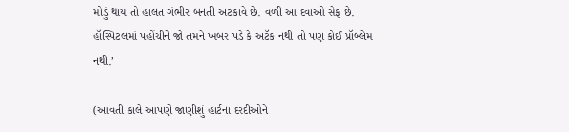મોડું થાય તો હાલત ગંભીર બનતી અટકાવે છે. વળી આ દવાઓ સેફ છે. હૉસ્પિટલમાં પહોંચીને જો તમને ખબર પડે કે અટૅક નથી તો પણ કોઈ પ્રૉબ્લેમ નથી.’

(આવતી કાલે આપણે જાણીશું હાર્ટના દરદીઓને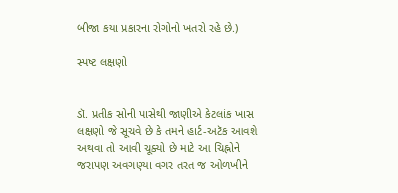બીજા કયા પ્રકારના રોગોનો ખતરો રહે છે.)

સ્પષ્ટ લક્ષણો


ડૉ. પ્રતીક સોની પાસેથી જાણીએ કેટલાંક ખાસ લક્ષણો જે સૂચવે છે કે તમને હાર્ટ-અટૅક આવશે અથવા તો આવી ચૂક્યો છે માટે આ ચિહ્નોને જરાપણ અવગણ્યા વગર તરત જ ઓળખીને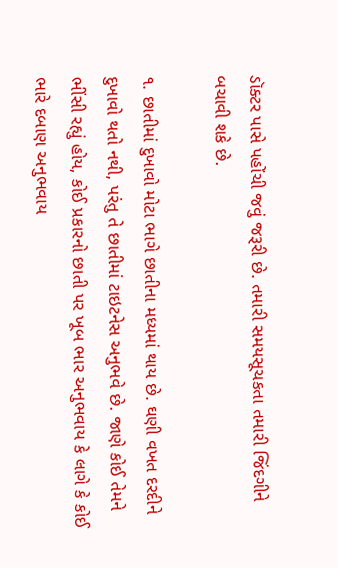ડૉક્ટર પાસે પહોંચી જવું જરૂરી છે. તમારી સમયસૂચકતા તમારી જિંદગીને બચાવી શકે છે.

૧. છાતીમાં દુખાવો મોટા ભાગે છાતીના મધ્યમાં થાય છે. ઘણી વખત દરદીને દુખાવો થતો નથી, પરંતુ તે છાતીમાં ટાઇટનેસ અનુભવે છે. જાણે કોઈ તેમને ભીંસી રહ્યું હોય, કોઈ પ્રકારનો છાતી પર ખૂબ ભાર અનુભવાય કે લાગે કે કોઈ ભારે દબાણ અનુભવાય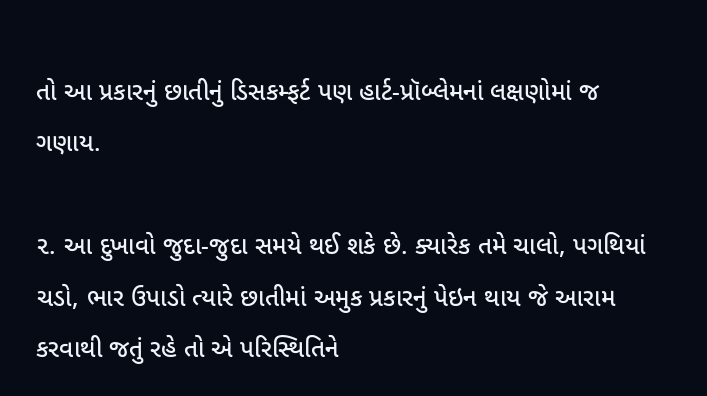તો આ પ્રકારનું છાતીનું ડિસકમ્ફર્ટ પણ હાર્ટ-પ્રૉબ્લેમનાં લક્ષણોમાં જ ગણાય.

૨. આ દુખાવો જુદા-જુદા સમયે થઈ શકે છે. ક્યારેક તમે ચાલો, પગથિયાં ચડો, ભાર ઉપાડો ત્યારે છાતીમાં અમુક પ્રકારનું પેઇન થાય જે આરામ કરવાથી જતું રહે તો એ પરિસ્થિતિને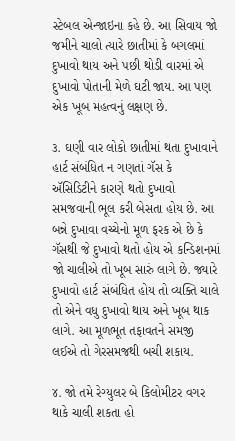સ્ટેબલ એન્જાઇના કહે છે. આ સિવાય જો જમીને ચાલો ત્યારે છાતીમાં કે બગલમાં દુખાવો થાય અને પછી થોડી વારમાં એ દુખાવો પોતાની મેળે ઘટી જાય. આ પણ એક ખૂબ મહત્વનું લક્ષણ છે.

૩. ઘણી વાર લોકો છાતીમાં થતા દુખાવાને હાર્ટ સંબંધિત ન ગણતાં ગૅસ કે ઍસિડિટીને કારણે થતો દુખાવો સમજવાની ભૂલ કરી બેસતા હોય છે. આ બન્ને દુખાવા વચ્ચેનો મૂળ ફરક એ છે કે ગૅસથી જે દુખાવો થતો હોય એ કન્ડિશનમાં જો ચાલીએ તો ખૂબ સારું લાગે છે. જ્યારે દુખાવો હાર્ટ સંબંધિત હોય તો વ્યક્તિ ચાલે તો એને વધુ દુખાવો થાય અને ખૂબ થાક લાગે. આ મૂળભૂત તફાવતને સમજી લઈએ તો ગેરસમજથી બચી શકાય.

૪. જો તમે રેગ્યુલર બે કિલોમીટર વગર થાકે ચાલી શકતા હો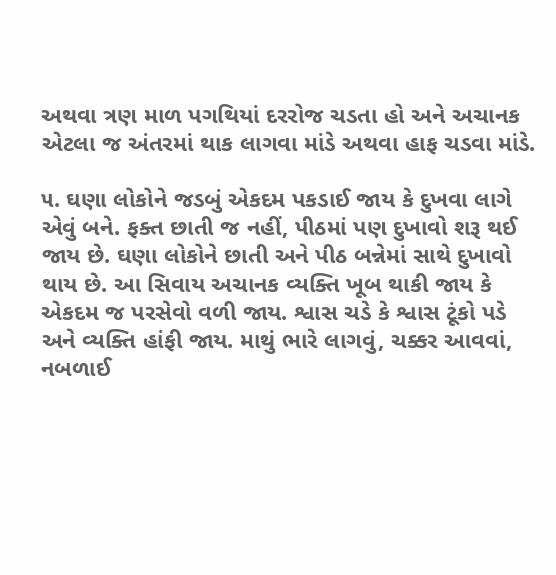અથવા ત્રણ માળ પગથિયાં દરરોજ ચડતા હો અને અચાનક એટલા જ અંતરમાં થાક લાગવા માંડે અથવા હાફ ચડવા માંડે.

૫. ઘણા લોકોને જડબું એકદમ પકડાઈ જાય કે દુખવા લાગે એવું બને. ફક્ત છાતી જ નહીં, પીઠમાં પણ દુખાવો શરૂ થઈ જાય છે. ઘણા લોકોને છાતી અને પીઠ બન્નેમાં સાથે દુખાવો થાય છે. આ સિવાય અચાનક વ્યક્તિ ખૂબ થાકી જાય કે એકદમ જ પરસેવો વળી જાય. શ્વાસ ચડે કે શ્વાસ ટૂંકો પડે અને વ્યક્તિ હાંફી જાય. માથું ભારે લાગવું, ચક્કર આવવાં, નબળાઈ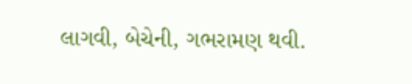લાગવી, બેચેની, ગભરામણ થવી.